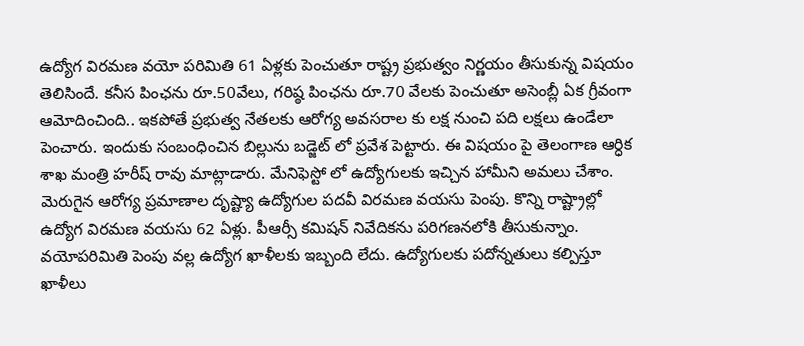ఉద్యోగ విరమణ వయో పరిమితి 61 ఏళ్లకు పెంచుతూ రాష్ట్ర ప్రభుత్వం నిర్ణయం తీసుకున్న విషయం తెలిసిందే. కనీస పింఛను రూ.50వేలు, గరిష్ఠ పింఛను రూ.70 వేలకు పెంచుతూ అసెంబ్లీ ఏక గ్రీవంగా ఆమోదించింది.. ఇకపోతే ప్రభుత్వ నేతలకు ఆరోగ్య అవసరాల కు లక్ష నుంచి పది లక్షలు ఉండేలా పెంచారు. ఇందుకు సంబంధించిన బిల్లును బడ్జెట్ లో ప్రవేశ పెట్టారు. ఈ విషయం పై తెలంగాణ ఆర్ధిక శాఖ మంత్రి హరీష్ రావు మాట్లాడారు. మేనిఫెస్టో లో ఉద్యోగులకు ఇచ్చిన హామీని అమలు చేశాం. మెరుగైన ఆరోగ్య ప్రమాణాల దృష్ట్యా ఉద్యోగుల పదవీ విరమణ వయసు పెంపు. కొన్ని రాష్ట్రాల్లో ఉద్యోగ విరమణ వయసు 62 ఏళ్లు. పీఆర్సీ కమిషన్ నివేదికను పరిగణనలోకి తీసుకున్నాం.
వయోపరిమితి పెంపు వల్ల ఉద్యోగ ఖాళీలకు ఇబ్బంది లేదు. ఉద్యోగులకు పదోన్నతులు కల్పిస్తూ ఖాళీలు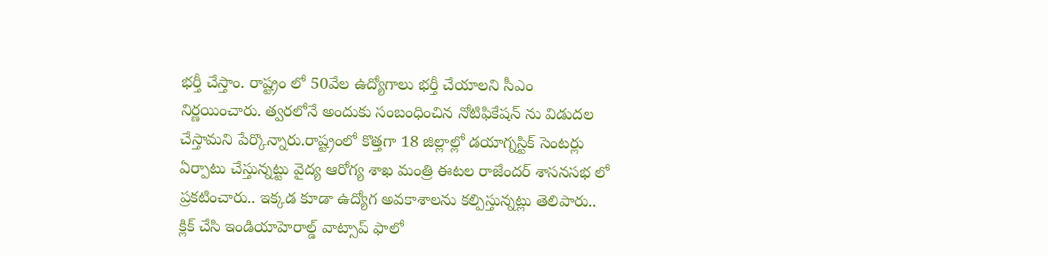భర్తీ చేస్తాం. రాష్ట్రం లో 50వేల ఉద్యోగాలు భర్తీ చేయాలని సీఎం నిర్ణయించారు. త్వరలోనే అందుకు సంబంధించిన నోటిఫికేషన్ ను విడుదల చేస్తామని పేర్కొన్నారు.రాష్ట్రంలో కొత్తగా 18 జిల్లాల్లో డయాగ్నస్టిక్ సెంటర్లు ఏర్పాటు చేస్తున్నట్టు వైద్య ఆరోగ్య శాఖ మంత్రి ఈటల రాజేందర్ శాసనసభ లో ప్రకటించారు.. ఇక్కడ కూడా ఉద్యోగ అవకాశాలను కల్పిస్తున్నట్లు తెలిపారు..
క్లిక్ చేసి ఇండియాహెరాల్డ్ వాట్సాప్ ఫాలో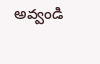అవ్వండి